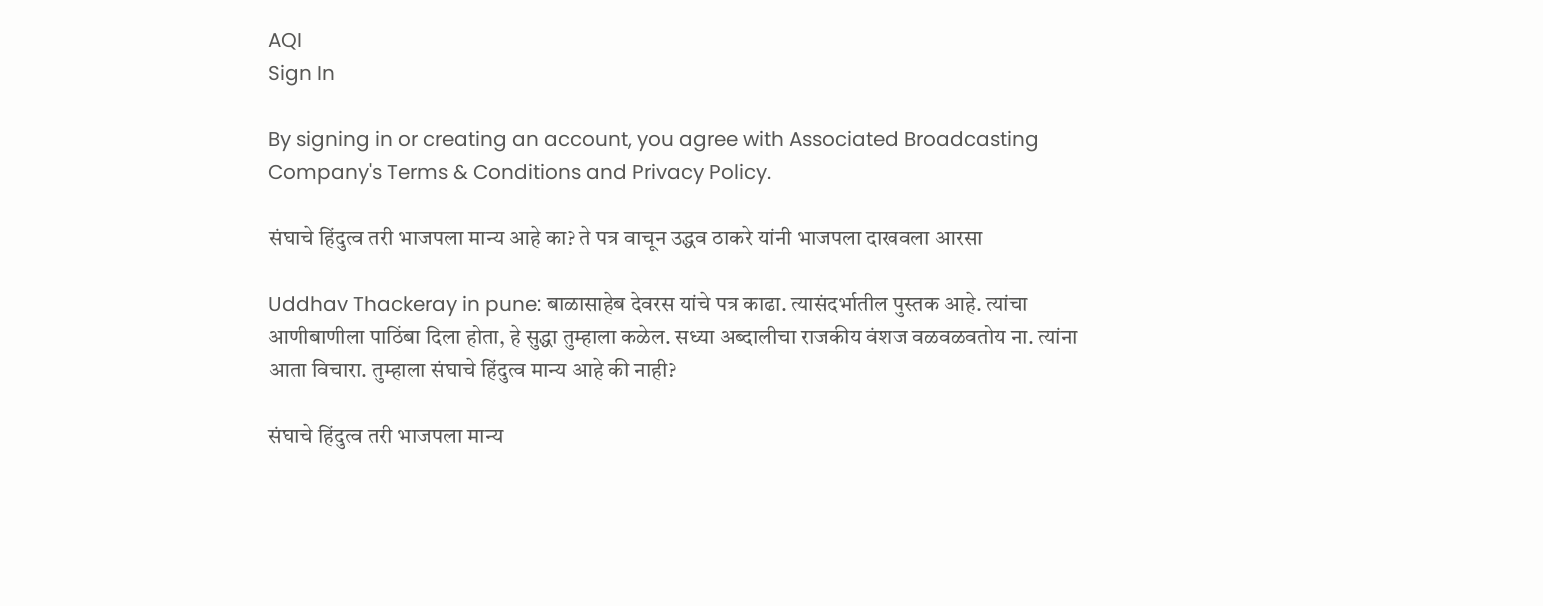AQI
Sign In

By signing in or creating an account, you agree with Associated Broadcasting Company's Terms & Conditions and Privacy Policy.

संघाचे हिंदुत्व तरी भाजपला मान्य आहे का? ते पत्र वाचून उद्धव ठाकरे यांनी भाजपला दाखवला आरसा

Uddhav Thackeray in pune: बाळासाहेब देवरस यांचे पत्र काढा. त्यासंदर्भातील पुस्तक आहे. त्यांचा आणीबाणीला पाठिंबा दिला होता, हे सुद्धा तुम्हाला कळेल. सध्या अब्दालीचा राजकीय वंशज वळवळवतोय ना. त्यांना आता विचारा. तुम्हाला संघाचे हिंदुत्व मान्य आहे की नाही?

संघाचे हिंदुत्व तरी भाजपला मान्य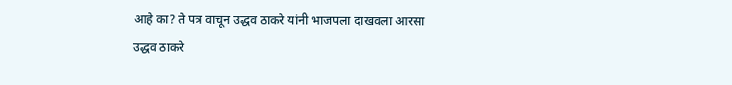आहे का? ते पत्र वाचून उद्धव ठाकरे यांनी भाजपला दाखवला आरसा
उद्धव ठाकरे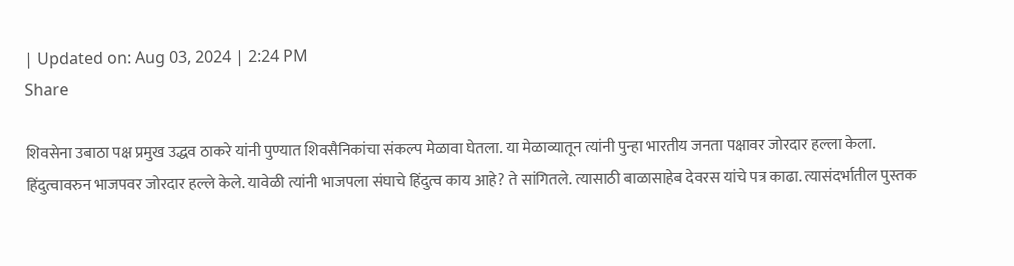| Updated on: Aug 03, 2024 | 2:24 PM
Share

शिवसेना उबाठा पक्ष प्रमुख उद्धव ठाकरे यांनी पुण्यात शिवसैनिकांचा संकल्प मेळावा घेतला. या मेळाव्यातून त्यांनी पुन्हा भारतीय जनता पक्षावर जोरदार हल्ला केला. हिंदुत्वावरुन भाजपवर जोरदार हल्ले केले. यावेळी त्यांनी भाजपला संघाचे हिंदुत्व काय आहे? ते सांगितले. त्यासाठी बाळासाहेब देवरस यांचे पत्र काढा. त्यासंदर्भातील पुस्तक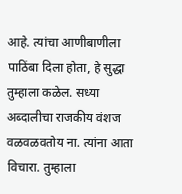आहे. त्यांचा आणीबाणीला पाठिंबा दिला होता, हे सुद्धा तुम्हाला कळेल. सध्या अब्दालीचा राजकीय वंशज वळवळवतोय ना. त्यांना आता विचारा. तुम्हाला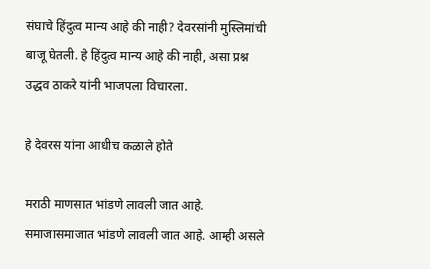संघाचे हिंदुत्व मान्य आहे की नाही? देवरसांनी मुस्लिमांची बाजू घेतली. हे हिंदुत्व मान्य आहे की नाही, असा प्रश्न उद्धव ठाकरे यांनी भाजपला विचारला.

हे देवरस यांना आधीच कळाले होते

मराठी माणसात भांडणे लावली जात आहे. समाजासमाजात भांडणे लावली जात आहे. आम्ही असले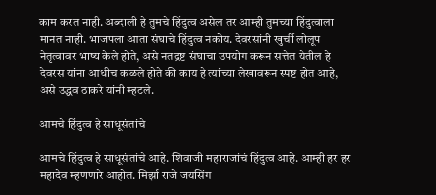काम करत नाही. अब्दाली हे तुमचे हिंदुत्व असेल तर आम्ही तुमच्या हिंदुत्वाला मानत नाही. भाजपला आता संघाचे हिंदुत्व नकोय. देवरसांनी खुर्ची लोलूप नेतृत्वावर भाष्य केले होते, असे नतद्रष्ट संघाचा उपयोग करून सत्तेत येतील हे देवरस यांना आधीच कळले होते की काय हे त्यांच्या लेखावरून स्पष्ट होत आहे, असे उद्धव ठाकरे यांनी म्हटले.

आमचे हिंदुत्व हे साधूसंतांचे

आमचे हिंदुत्व हे साधूसंतांचे आहे. शिवाजी महाराजांचं हिंदुत्व आहे. आम्ही हर हर महादेव म्हणणारे आहोत. मिर्झा राजे जयसिंग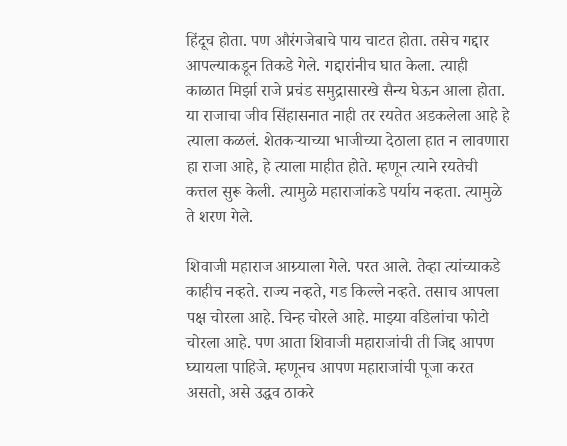हिंदूच होता. पण औरंगजेबाचे पाय चाटत होता. तसेच गद्दार आपल्याकडून तिकडे गेले. गद्दारांनीच घात केला. त्याही काळात मिर्झा राजे प्रचंड समुद्रासारखे सैन्य घेऊन आला होता. या राजाचा जीव सिंहासनात नाही तर रयतेत अडकलेला आहे हे त्याला कळलं. शेतकऱ्याच्या भाजीच्या देठाला हात न लावणारा हा राजा आहे, हे त्याला माहीत होते. म्हणून त्याने रयतेची कत्तल सुरू केली. त्यामुळे महाराजांकडे पर्याय नव्हता. त्यामुळे ते शरण गेले.

शिवाजी महाराज आग्र्याला गेले. परत आले. तेव्हा त्यांच्याकडे काहीच नव्हते. राज्य नव्हते, गड किल्ले नव्हते. तसाच आपला पक्ष चोरला आहे. चिन्ह चोरले आहे. माझ्या वडिलांचा फोटो चोरला आहे. पण आता शिवाजी महाराजांची ती जिद्द आपण घ्यायला पाहिजे. म्हणूनच आपण महाराजांची पूजा करत असतो, असे उद्धव ठाकरे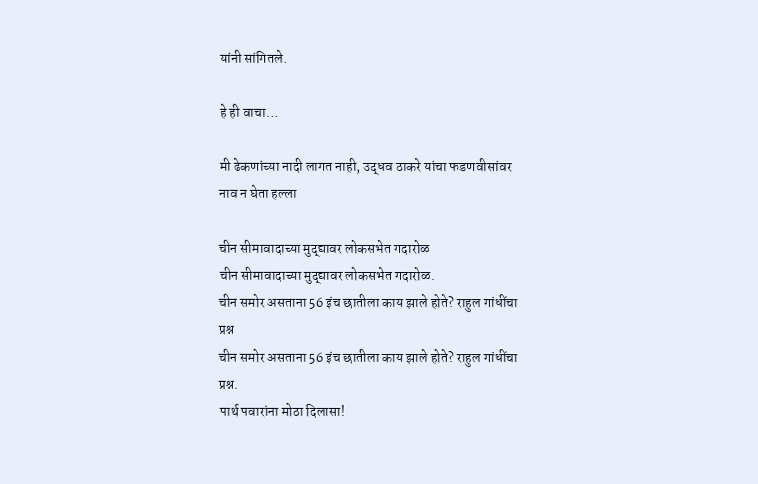यांनी सांगितले.

हे ही वाचा…

मी ढेकणांच्या नादी लागत नाही, उद्धव ठाकरे यांचा फडणवीसांवर नाव न घेता हल्ला

चीन सीमावादाच्या मुद्द्यावर लोकसभेत गदारोळ
चीन सीमावादाच्या मुद्द्यावर लोकसभेत गदारोळ.
चीन समोर असताना 56 इंच छातीला काय झाले होते? राहुल गांधींचा प्रश्न
चीन समोर असताना 56 इंच छातीला काय झाले होते? राहुल गांधींचा प्रश्न.
पार्थ पवारांना मोठा दिलासा!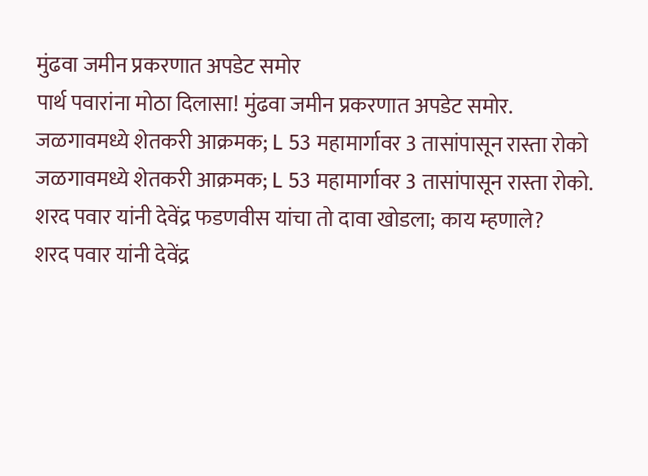मुंढवा जमीन प्रकरणात अपडेट समोर
पार्थ पवारांना मोठा दिलासा! मुंढवा जमीन प्रकरणात अपडेट समोर.
जळगावमध्ये शेतकरी आक्रमक; L 53 महामार्गावर 3 तासांपासून रास्ता रोको
जळगावमध्ये शेतकरी आक्रमक; L 53 महामार्गावर 3 तासांपासून रास्ता रोको.
शरद पवार यांनी देवेंद्र फडणवीस यांचा तो दावा खोडला; काय म्हणाले?
शरद पवार यांनी देवेंद्र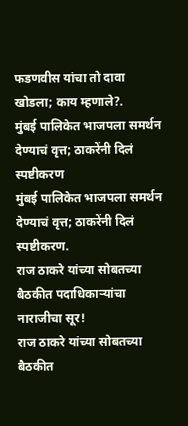फडणवीस यांचा तो दावा खोडला; काय म्हणाले?.
मुंबई पालिकेत भाजपला समर्थन देण्याचं वृत्त; ठाकरेंनी दिलं स्पष्टीकरण
मुंबई पालिकेत भाजपला समर्थन देण्याचं वृत्त; ठाकरेंनी दिलं स्पष्टीकरण.
राज ठाकरे यांच्या सोबतच्या बैठकीत पदाधिकाऱ्यांचा नाराजीचा सूर!
राज ठाकरे यांच्या सोबतच्या बैठकीत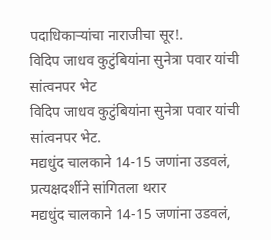पदाधिकाऱ्यांचा नाराजीचा सूर!.
विदिप जाधव कुटुंबियांना सुनेत्रा पवार यांची सांत्वनपर भेट
विदिप जाधव कुटुंबियांना सुनेत्रा पवार यांची सांत्वनपर भेट.
मद्यधुंद चालकाने 14-15 जणांना उडवलं, प्रत्यक्षदर्शीने सांगितला थरार
मद्यधुंद चालकाने 14-15 जणांना उडवलं,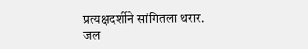प्रत्यक्षदर्शीने सांगितला थरार.
जल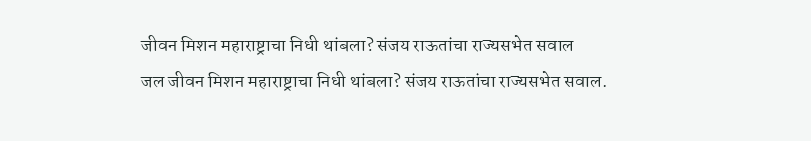जीवन मिशन महाराष्ट्राचा निधी थांबला? संजय राऊतांचा राज्यसभेत सवाल
जल जीवन मिशन महाराष्ट्राचा निधी थांबला? संजय राऊतांचा राज्यसभेत सवाल.